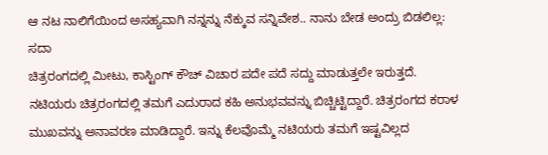ಆ ನಟ ನಾಲಿಗೆಯಿಂದ ಅಸಹ್ಯವಾಗಿ ನನ್ನನ್ನು ನೆಕ್ಕುವ ಸನ್ನಿವೇಶ.. ನಾನು ಬೇಡ ಅಂದ್ರು ಬಿಡಲಿಲ್ಲ: ಸದಾ
ಚಿತ್ರರಂಗದಲ್ಲಿ ಮೀಟು, ಕಾಸ್ಟಿಂಗ್ ಕೌಚ್ ವಿಚಾರ ಪದೇ ಪದೆ ಸದ್ದು ಮಾಡುತ್ತಲೇ ಇರುತ್ತದೆ. ನಟಿಯರು ಚಿತ್ರರಂಗದಲ್ಲಿ ತಮಗೆ ಎದುರಾದ ಕಹಿ ಅನುಭವವನ್ನು ಬಿಚ್ಚಿಟ್ಟಿದ್ದಾರೆ. ಚಿತ್ರರಂಗದ ಕರಾಳ ಮುಖವನ್ನು ಅನಾವರಣ ಮಾಡಿದ್ದಾರೆ. ಇನ್ನು ಕೆಲವೊಮ್ಮೆ ನಟಿಯರು ತಮಗೆ ಇಷ್ಟವಿಲ್ಲದ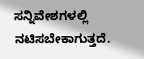ಸನ್ನಿವೇಶಗಳಲ್ಲಿ ನಟಿಸಬೇಕಾಗುತ್ತದೆ.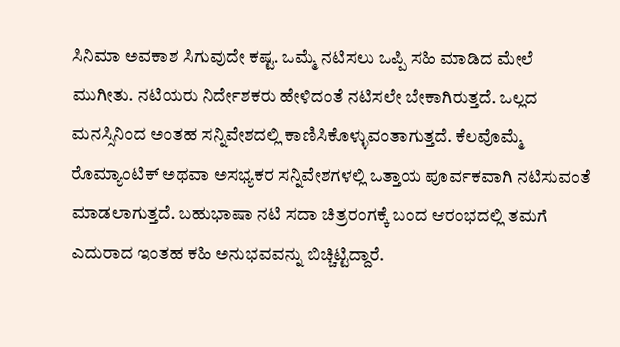ಸಿನಿಮಾ ಅವಕಾಶ ಸಿಗುವುದೇ ಕಷ್ಟ. ಒಮ್ಮೆ ನಟಿಸಲು ಒಪ್ಪಿ ಸಹಿ ಮಾಡಿದ ಮೇಲೆ ಮುಗೀತು. ನಟಿಯರು ನಿರ್ದೇಶಕರು ಹೇಳಿದಂತೆ ನಟಿಸಲೇ ಬೇಕಾಗಿರುತ್ತದೆ. ಒಲ್ಲದ ಮನಸ್ಸಿನಿಂದ ಅಂತಹ ಸನ್ನಿವೇಶದಲ್ಲಿ ಕಾಣಿಸಿಕೊಳ್ಳುವಂತಾಗುತ್ತದೆ. ಕೆಲವೊಮ್ಮೆ ರೊಮ್ಯಾಂಟಿಕ್ ಅಥವಾ ಅಸಭ್ಯಕರ ಸನ್ನಿವೇಶಗಳಲ್ಲಿ ಒತ್ತಾಯ ಪೂರ್ವಕವಾಗಿ ನಟಿಸುವಂತೆ ಮಾಡಲಾಗುತ್ತದೆ. ಬಹುಭಾಷಾ ನಟಿ ಸದಾ ಚಿತ್ರರಂಗಕ್ಕೆ ಬಂದ ಆರಂಭದಲ್ಲಿ ತಮಗೆ ಎದುರಾದ ಇಂತಹ ಕಹಿ ಅನುಭವವನ್ನು ಬಿಚ್ಚಿಟ್ಟಿದ್ದಾರೆ.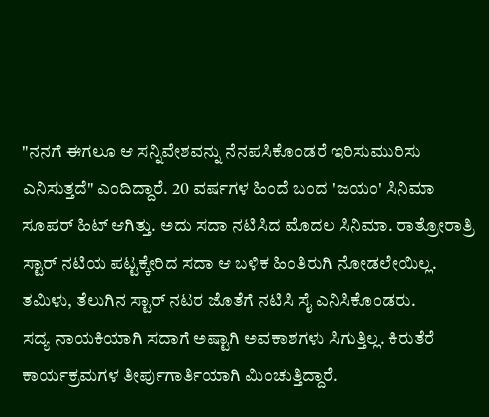"ನನಗೆ ಈಗಲೂ ಆ ಸನ್ನಿವೇಶವನ್ನು ನೆನಪಸಿಕೊಂಡರೆ ಇರಿಸುಮುರಿಸು ಎನಿಸುತ್ತದೆ" ಎಂದಿದ್ದಾರೆ. 20 ವರ್ಷಗಳ ಹಿಂದೆ ಬಂದ 'ಜಯಂ' ಸಿನಿಮಾ ಸೂಪರ್ ಹಿಟ್ ಆಗಿತ್ತು. ಅದು ಸದಾ ನಟಿಸಿದ ಮೊದಲ ಸಿನಿಮಾ. ರಾತ್ರೋರಾತ್ರಿ ಸ್ಟಾರ್ ನಟಿಯ ಪಟ್ಟಕ್ಕೇರಿದ ಸದಾ ಆ ಬಳಿಕ ಹಿಂತಿರುಗಿ ನೋಡಲೇಯಿಲ್ಲ. ತಮಿಳು, ತೆಲುಗಿನ ಸ್ಟಾರ್ ನಟರ ಜೊತೆಗೆ ನಟಿಸಿ ಸೈ ಎನಿಸಿಕೊಂಡರು.
ಸದ್ಯ ನಾಯಕಿಯಾಗಿ ಸದಾಗೆ ಅಷ್ಟಾಗಿ ಅವಕಾಶಗಳು ಸಿಗುತ್ತಿಲ್ಲ. ಕಿರುತೆರೆ ಕಾರ್ಯಕ್ರಮಗಳ ತೀರ್ಪುಗಾರ್ತಿಯಾಗಿ ಮಿಂಚುತ್ತಿದ್ದಾರೆ.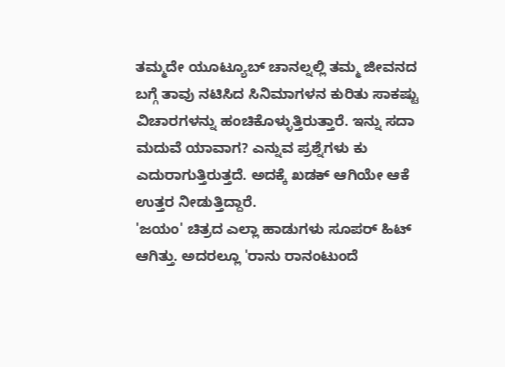ತಮ್ಮದೇ ಯೂಟ್ಯೂಬ್ ಚಾನಲ್ನಲ್ಲಿ ತಮ್ಮ ಜೀವನದ ಬಗ್ಗೆ ತಾವು ನಟಿಸಿದ ಸಿನಿಮಾಗಳನ ಕುರಿತು ಸಾಕಷ್ಟು ವಿಚಾರಗಳನ್ನು ಹಂಚಿಕೊಳ್ಳುತ್ತಿರುತ್ತಾರೆ. ಇನ್ನು ಸದಾ ಮದುವೆ ಯಾವಾಗ? ಎನ್ನುವ ಪ್ರಶ್ನೆಗಳು ಕು ಎದುರಾಗುತ್ತಿರುತ್ತದೆ. ಅದಕ್ಕೆ ಖಡಕ್ ಆಗಿಯೇ ಆಕೆ ಉತ್ತರ ನೀಡುತ್ತಿದ್ದಾರೆ.
'ಜಯಂ' ಚಿತ್ರದ ಎಲ್ಲಾ ಹಾಡುಗಳು ಸೂಪರ್ ಹಿಟ್ ಆಗಿತ್ತು. ಅದರಲ್ಲೂ 'ರಾನು ರಾನಂಟುಂದೆ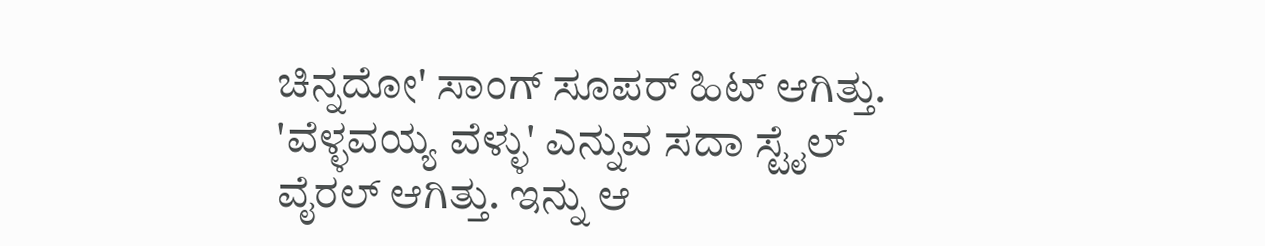ಚಿನ್ನದೋ' ಸಾಂಗ್ ಸೂಪರ್ ಹಿಟ್ ಆಗಿತ್ತು. 'ವೆಳ್ಳವಯ್ಯ ವೆಳ್ಳು' ಎನ್ನುವ ಸದಾ ಸ್ಟೈಲ್ ವೈರಲ್ ಆಗಿತ್ತು. ಇನ್ನು ಆ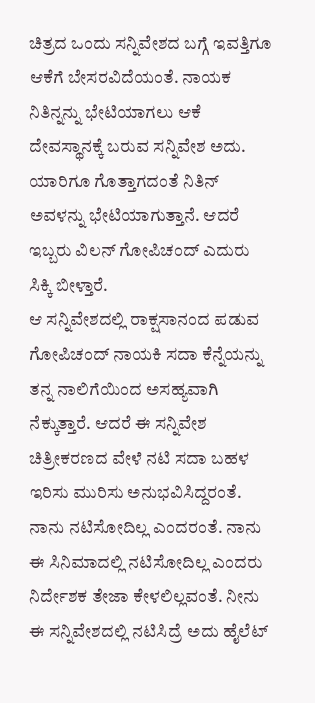ಚಿತ್ರದ ಒಂದು ಸನ್ನಿವೇಶದ ಬಗ್ಗೆ ಇವತ್ತಿಗೂ ಆಕೆಗೆ ಬೇಸರವಿದೆಯಂತೆ. ನಾಯಕ ನಿತಿನ್ನನ್ನು ಭೇಟಿಯಾಗಲು ಆಕೆ ದೇವಸ್ಥಾನಕ್ಕೆ ಬರುವ ಸನ್ನಿವೇಶ ಅದು. ಯಾರಿಗೂ ಗೊತ್ತಾಗದಂತೆ ನಿತಿನ್ ಅವಳನ್ನು ಭೇಟಿಯಾಗುತ್ತಾನೆ. ಆದರೆ ಇಬ್ಬರು ವಿಲನ್ ಗೋಪಿಚಂದ್ ಎದುರು ಸಿಕ್ಕಿ ಬೀಳ್ತಾರೆ.
ಆ ಸನ್ನಿವೇಶದಲ್ಲಿ ರಾಕ್ಷಸಾನಂದ ಪಡುವ ಗೋಪಿಚಂದ್ ನಾಯಕಿ ಸದಾ ಕೆನ್ನೆಯನ್ನು ತನ್ನ ನಾಲಿಗೆಯಿಂದ ಅಸಹ್ಯವಾಗಿ ನೆಕ್ಕುತ್ತಾರೆ. ಆದರೆ ಈ ಸನ್ನಿವೇಶ ಚಿತ್ರೀಕರಣದ ವೇಳೆ ನಟಿ ಸದಾ ಬಹಳ ಇರಿಸು ಮುರಿಸು ಅನುಭವಿಸಿದ್ದರಂತೆ. ನಾನು ನಟಿಸೋದಿಲ್ಲ ಎಂದರಂತೆ. ನಾನು ಈ ಸಿನಿಮಾದಲ್ಲಿ ನಟಿಸೋದಿಲ್ಲ ಎಂದರು ನಿರ್ದೇಶಕ ತೇಜಾ ಕೇಳಲಿಲ್ಲವಂತೆ. ನೀನು ಈ ಸನ್ನಿವೇಶದಲ್ಲಿ ನಟಿಸಿದ್ರೆ ಅದು ಹೈಲೆಟ್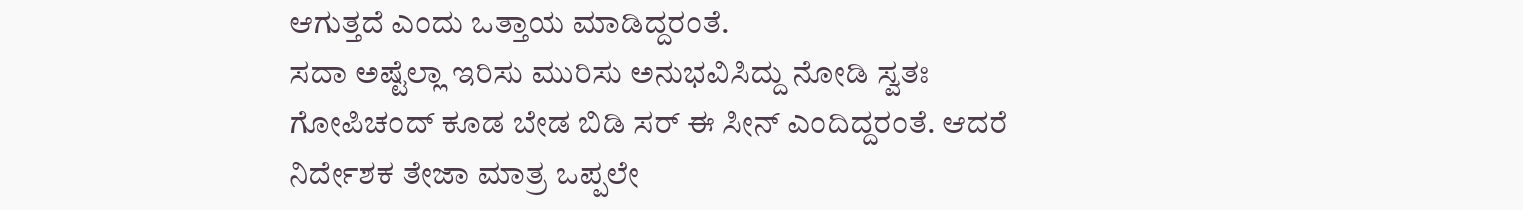ಆಗುತ್ತದೆ ಎಂದು ಒತ್ತಾಯ ಮಾಡಿದ್ದರಂತೆ.
ಸದಾ ಅಷ್ಟೆಲ್ಲಾ ಇರಿಸು ಮುರಿಸು ಅನುಭವಿಸಿದ್ದು ನೋಡಿ ಸ್ವತಃ ಗೋಪಿಚಂದ್ ಕೂಡ ಬೇಡ ಬಿಡಿ ಸರ್ ಈ ಸೀನ್ ಎಂದಿದ್ದರಂತೆ. ಆದರೆ ನಿರ್ದೇಶಕ ತೇಜಾ ಮಾತ್ರ ಒಪ್ಪಲೇ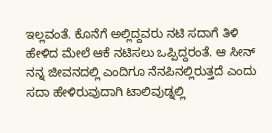ಇಲ್ಲವಂತೆ. ಕೊನೆಗೆ ಅಲ್ಲಿದ್ದವರು ನಟಿ ಸದಾಗೆ ತಿಳಿ ಹೇಳಿದ ಮೇಲೆ ಆಕೆ ನಟಿಸಲು ಒಪ್ಪಿದ್ದರಂತೆ. ಆ ಸೀನ್ ನನ್ನ ಜೀವನದಲ್ಲಿ ಎಂದಿಗೂ ನೆನಪಿನಲ್ಲಿರುತ್ತದೆ ಎಂದು ಸದಾ ಹೇಳಿರುವುದಾಗಿ ಟಾಲಿವುಡ್ನಲ್ಲಿ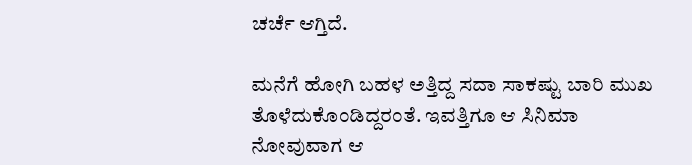ಚರ್ಚೆ ಆಗ್ತಿದೆ.

ಮನೆಗೆ ಹೋಗಿ ಬಹಳ ಅತ್ತಿದ್ದ ಸದಾ ಸಾಕಷ್ಟು ಬಾರಿ ಮುಖ ತೊಳೆದುಕೊಂಡಿದ್ದರಂತೆ. ಇವತ್ತಿಗೂ ಆ ಸಿನಿಮಾ ನೋವುವಾಗ ಆ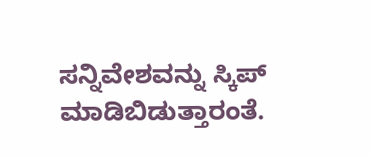ಸನ್ನಿವೇಶವನ್ನು ಸ್ಕಿಪ್ ಮಾಡಿಬಿಡುತ್ತಾರಂತೆ.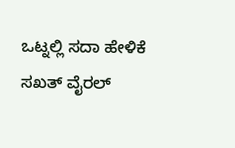ಒಟ್ನಲ್ಲಿ ಸದಾ ಹೇಳಿಕೆ ಸಖತ್ ವೈರಲ್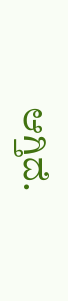ಆಗ್ತಿದೆ.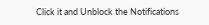Click it and Unblock the Notifications